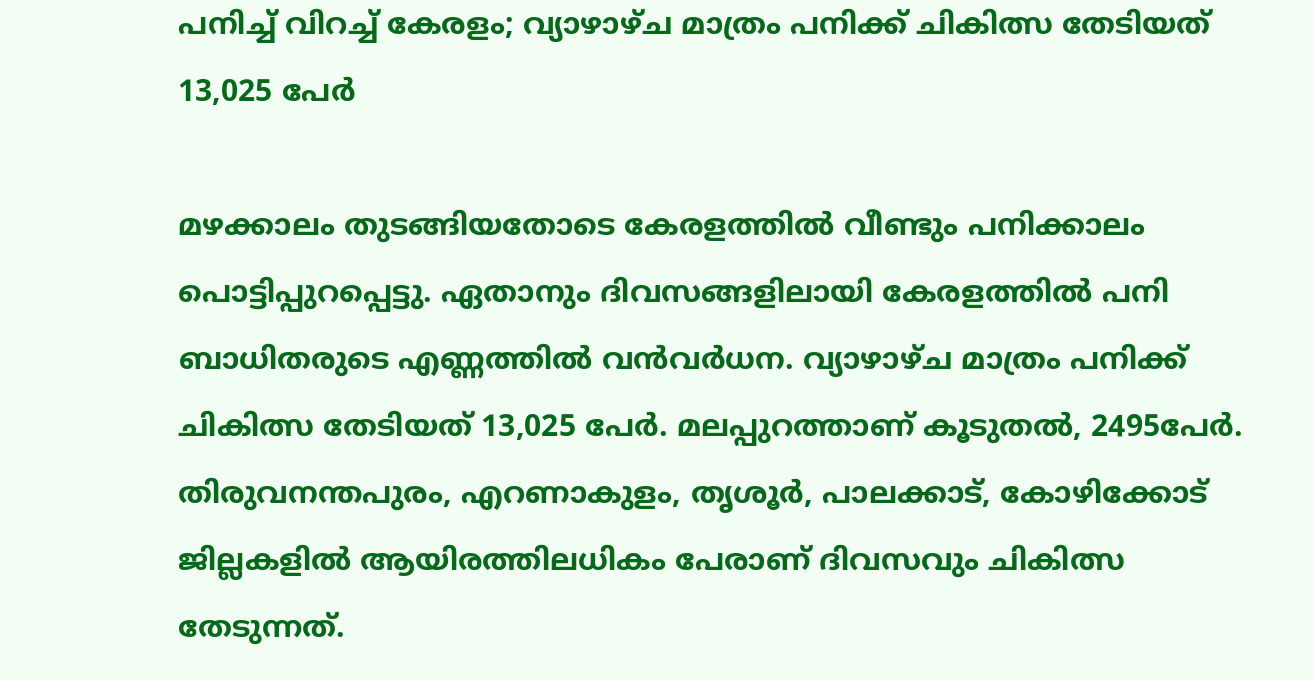പനിച്ച് വിറച്ച് കേരളം; വ്യാഴാഴ്‌ച മാത്രം പനിക്ക്‌ ചികിത്സ തേടിയത്‌ 13,025 പേർ

മഴക്കാലം തുടങ്ങിയതോടെ കേരളത്തിൽ വീണ്ടും പനിക്കാലം പൊട്ടിപ്പുറപ്പെട്ടു. ഏതാനും ദിവസങ്ങളിലായി കേരളത്തിൽ പനി ബാധിതരുടെ എണ്ണത്തിൽ വൻവർധന. വ്യാഴാഴ്‌ച മാത്രം പനിക്ക്‌ ചികിത്സ തേടിയത്‌ 13,025 പേർ. മലപ്പുറത്താണ്‌ കൂടുതൽ, 2495പേർ. തിരുവനന്തപുരം, എറണാകുളം, തൃശൂർ, പാലക്കാട്‌, കോഴിക്കോട്‌ ജില്ലകളിൽ ആയിരത്തിലധികം പേരാണ്‌ ദിവസവും ചികിത്സ തേടുന്നത്‌.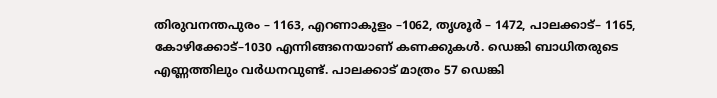തിരുവനന്തപുരം – 1163, എറണാകുളം –1062, തൃശ‍ൂർ – 1472, പാലക്കാട്‌– 1165, കോഴിക്കോട്‌–1030 എന്നിങ്ങനെയാണ്‌ കണക്കുകൾ. ഡെങ്കി ബാധിതരുടെ എണ്ണത്തിലും വർധനവുണ്ട്‌. പാലക്കാട്‌ മാത്രം 57 ഡെങ്കി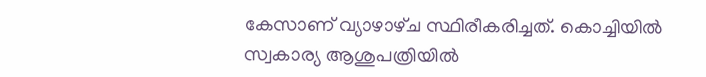കേസാണ്‌ വ്യാഴാഴ്‌ച സ്ഥിരീകരിച്ചത്‌. കൊച്ചിയിൽ സ്വകാര്യ ആശുപത്രിയിൽ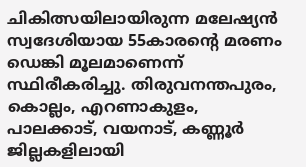ചികിത്സയിലായിരുന്ന മലേഷ്യൻ സ്വദേശിയായ 55കാരന്റെ മരണം ഡെങ്കി മൂലമാണെന്ന്‌ സ്ഥിരീകരിച്ചു. തിരുവനന്തപുരം, കൊല്ലം, എറണാകുളം, പാലക്കാട്‌, വയനാട്‌, കണ്ണൂർ ജില്ലകളിലായി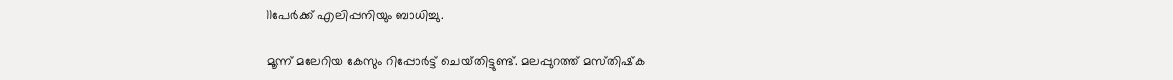11പേർക്ക്‌ എലിപ്പനിയും ബാധിച്ചു.

മൂന്ന്‌ മലേറിയ കേസും റിപ്പോർട്ട്‌ ചെയ്‌തിട്ടുണ്ട്‌. മലപ്പുറത്ത്‌ മസ്‌തിഷ്‌ക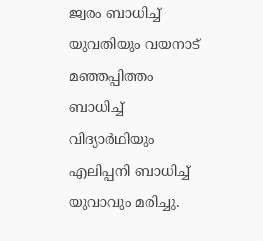ജ്വരം ബാധിച്ച്‌ യുവതിയും വയനാട്‌ മഞ്ഞപ്പിത്തം ബാധിച്ച്‌ വിദ്യാർഥിയും എലിപ്പനി ബാധിച്ച്‌ യുവാവും മരിച്ചു.